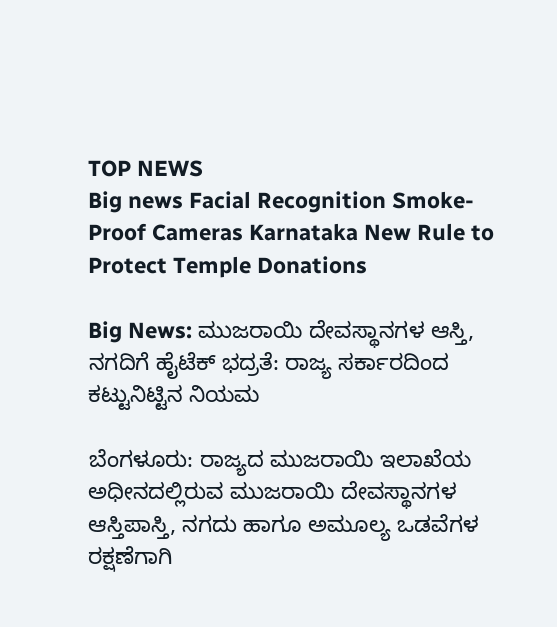TOP NEWS
Big news Facial Recognition Smoke-Proof Cameras Karnataka New Rule to Protect Temple Donations

Big News: ಮುಜರಾಯಿ ದೇವಸ್ಥಾನಗಳ ಆಸ್ತಿ, ನಗದಿಗೆ ಹೈಟೆಕ್ ಭದ್ರತೆ: ರಾಜ್ಯ ಸರ್ಕಾರದಿಂದ ಕಟ್ಟುನಿಟ್ಟಿನ ನಿಯಮ

ಬೆಂಗಳೂರು: ರಾಜ್ಯದ ಮುಜರಾಯಿ ಇಲಾಖೆಯ ಅಧೀನದಲ್ಲಿರುವ ಮುಜರಾಯಿ ದೇವಸ್ಥಾನಗಳ ಆಸ್ತಿಪಾಸ್ತಿ, ನಗದು ಹಾಗೂ ಅಮೂಲ್ಯ ಒಡವೆಗಳ ರಕ್ಷಣೆಗಾಗಿ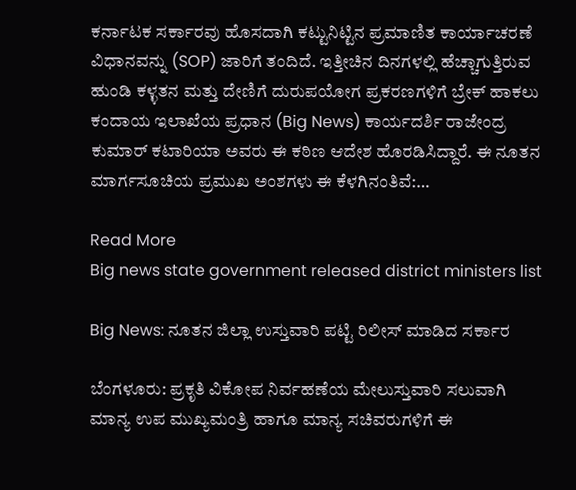ಕರ್ನಾಟಕ ಸರ್ಕಾರವು ಹೊಸದಾಗಿ ಕಟ್ಟುನಿಟ್ಟಿನ ಪ್ರಮಾಣಿತ ಕಾರ್ಯಾಚರಣೆ ವಿಧಾನವನ್ನು (SOP) ಜಾರಿಗೆ ತಂದಿದೆ. ಇತ್ತೀಚಿನ ದಿನಗಳಲ್ಲಿ ಹೆಚ್ಚಾಗುತ್ತಿರುವ ಹುಂಡಿ ಕಳ್ಳತನ ಮತ್ತು ದೇಣಿಗೆ ದುರುಪಯೋಗ ಪ್ರಕರಣಗಳಿಗೆ ಬ್ರೇಕ್ ಹಾಕಲು ಕಂದಾಯ ಇಲಾಖೆಯ ಪ್ರಧಾನ (Big News) ಕಾರ್ಯದರ್ಶಿ ರಾಜೇಂದ್ರ ಕುಮಾರ್ ಕಟಾರಿಯಾ ಅವರು ಈ ಕಠಿಣ ಆದೇಶ ಹೊರಡಿಸಿದ್ದಾರೆ. ಈ ನೂತನ ಮಾರ್ಗಸೂಚಿಯ ಪ್ರಮುಖ ಅಂಶಗಳು ಈ ಕೆಳಗಿನಂತಿವೆ:…

Read More
Big news state government released district ministers list

Big News: ನೂತನ ಜಿಲ್ಲಾ ಉಸ್ತುವಾರಿ ಪಟ್ಟಿ ರಿಲೀಸ್‌ ಮಾಡಿದ ಸರ್ಕಾರ

ಬೆಂಗಳೂರು: ಪ್ರಕೃತಿ ವಿಕೋಪ ನಿರ್ವಹಣೆಯ ಮೇಲುಸ್ತುವಾರಿ ಸಲುವಾಗಿ ಮಾನ್ಯ ಉಪ ಮುಖ್ಯಮಂತ್ರಿ ಹಾಗೂ ಮಾನ್ಯ ಸಚಿವರುಗಳಿಗೆ ಈ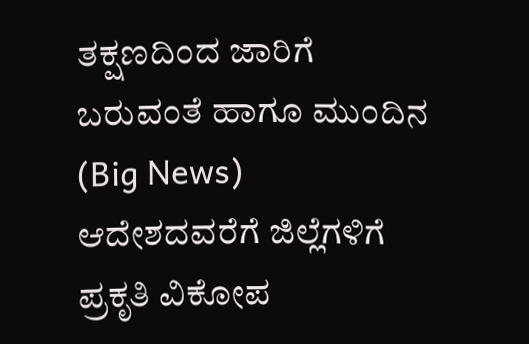ತಕ್ಷಣದಿಂದ ಜಾರಿಗೆ ಬರುವಂತೆ ಹಾಗೂ ಮುಂದಿನ (Big News) ಆದೇಶದವರೆಗೆ ಜಿಲ್ಲೆಗಳಿಗೆ ಪ್ರಕೃತಿ ವಿಕೋಪ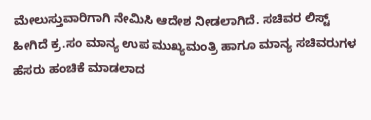ಮೇಲುಸ್ತುವಾರಿಗಾಗಿ ನೇಮಿಸಿ ಆದೇಶ ನೀಡಲಾಗಿದೆ. ಸಚಿವರ ಲಿಸ್ಟ್‌ ಹೀಗಿದೆ ಕ್ರ.ಸಂ ಮಾನ್ಯ ಉಪ ಮುಖ್ಯಮಂತ್ರಿ ಹಾಗೂ ಮಾನ್ಯ ಸಚಿವರುಗಳ ಹೆಸರು ಹಂಚಿಕೆ ಮಾಡಲಾದ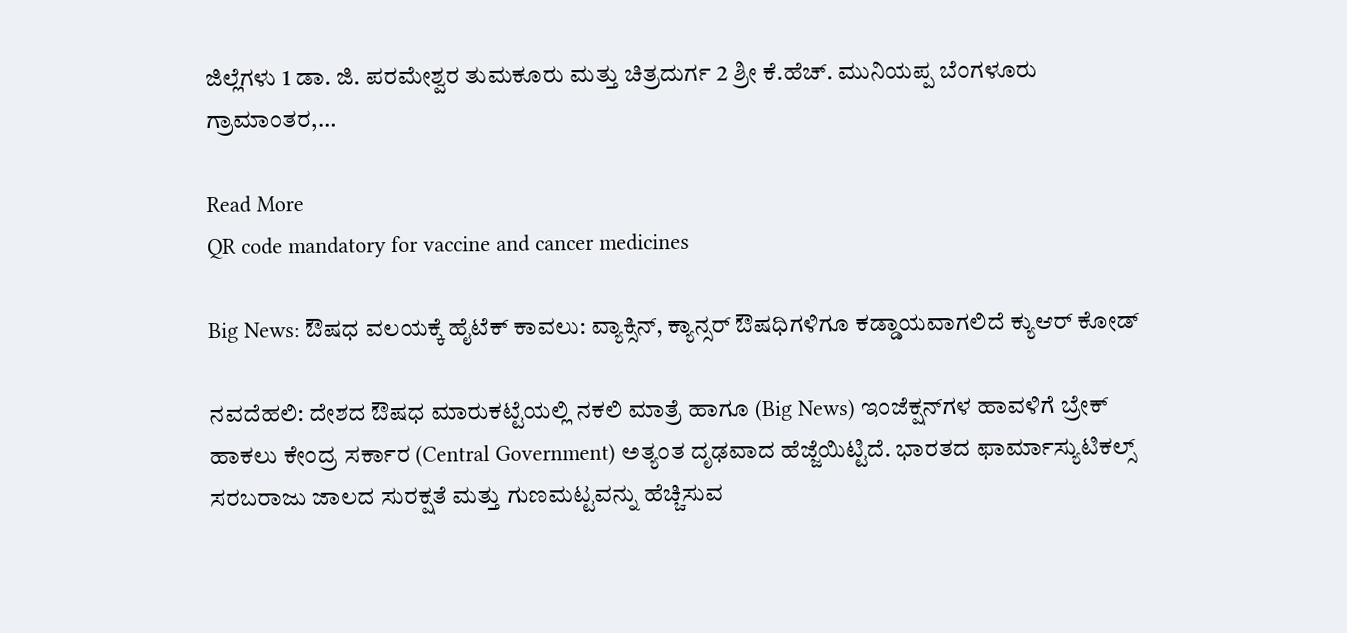ಜಿಲ್ಲೆಗಳು 1 ಡಾ. ಜಿ. ಪರಮೇಶ್ವರ ತುಮಕೂರು ಮತ್ತು ಚಿತ್ರದುರ್ಗ 2 ಶ್ರೀ ಕೆ.ಹೆಚ್. ಮುನಿಯಪ್ಪ ಬೆಂಗಳೂರು ಗ್ರಾಮಾಂತರ,…

Read More
QR code mandatory for vaccine and cancer medicines

Big News: ಔಷಧ ವಲಯಕ್ಕೆ ಹೈಟೆಕ್ ಕಾವಲು: ವ್ಯಾಕ್ಸಿನ್, ಕ್ಯಾನ್ಸರ್ ಔಷಧಿಗಳಿಗೂ ಕಡ್ಡಾಯವಾಗಲಿದೆ ಕ್ಯುಆರ್ ಕೋಡ್

ನವದೆಹಲಿ: ದೇಶದ ಔಷಧ ಮಾರುಕಟ್ಟೆಯಲ್ಲಿ ನಕಲಿ ಮಾತ್ರೆ ಹಾಗೂ (Big News) ಇಂಜೆಕ್ಷನ್‌ಗಳ ಹಾವಳಿಗೆ ಬ್ರೇಕ್ ಹಾಕಲು ಕೇಂದ್ರ ಸರ್ಕಾರ (Central Government) ಅತ್ಯಂತ ದೃಢವಾದ ಹೆಜ್ಜೆಯಿಟ್ಟಿದೆ. ಭಾರತದ ಫಾರ್ಮಾಸ್ಯುಟಿಕಲ್ಸ್ ಸರಬರಾಜು ಜಾಲದ ಸುರಕ್ಷತೆ ಮತ್ತು ಗುಣಮಟ್ಟವನ್ನು ಹೆಚ್ಚಿಸುವ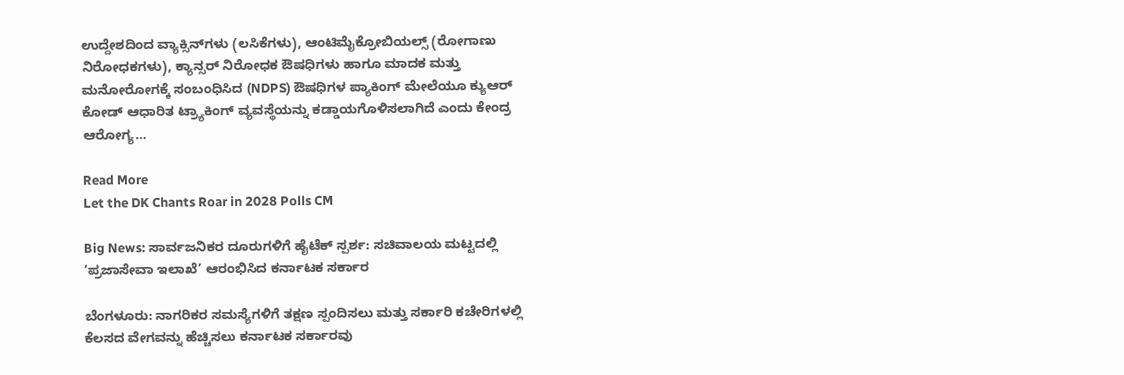ಉದ್ದೇಶದಿಂದ ವ್ಯಾಕ್ಸಿನ್‌ಗಳು (ಲಸಿಕೆಗಳು), ಆಂಟಿಮೈಕ್ರೋಬಿಯಲ್ಸ್ (ರೋಗಾಣು ನಿರೋಧಕಗಳು), ಕ್ಯಾನ್ಸರ್ ನಿರೋಧಕ ಔಷಧಿಗಳು ಹಾಗೂ ಮಾದಕ ಮತ್ತು ಮನೋರೋಗಕ್ಕೆ ಸಂಬಂಧಿಸಿದ (NDPS) ಔಷಧಿಗಳ ಪ್ಯಾಕಿಂಗ್ ಮೇಲೆಯೂ ಕ್ಯುಆರ್ ಕೋಡ್ ಆಧಾರಿತ ಟ್ರ್ಯಾಕಿಂಗ್ ವ್ಯವಸ್ಥೆಯನ್ನು ಕಡ್ಡಾಯಗೊಳಿಸಲಾಗಿದೆ ಎಂದು ಕೇಂದ್ರ ಆರೋಗ್ಯ…

Read More
Let the DK Chants Roar in 2028 Polls CM

Big News: ಸಾರ್ವಜನಿಕರ ದೂರುಗಳಿಗೆ ಹೈಟೆಕ್ ಸ್ಪರ್ಶ: ಸಚಿವಾಲಯ ಮಟ್ಟದಲ್ಲಿ ‘ಪ್ರಜಾಸೇವಾ ಇಲಾಖೆ’ ಆರಂಭಿಸಿದ ಕರ್ನಾಟಕ ಸರ್ಕಾರ

ಬೆಂಗಳೂರು: ನಾಗರಿಕರ ಸಮಸ್ಯೆಗಳಿಗೆ ತಕ್ಷಣ ಸ್ಪಂದಿಸಲು ಮತ್ತು ಸರ್ಕಾರಿ ಕಚೇರಿಗಳಲ್ಲಿ ಕೆಲಸದ ವೇಗವನ್ನು ಹೆಚ್ಚಿಸಲು ಕರ್ನಾಟಕ ಸರ್ಕಾರವು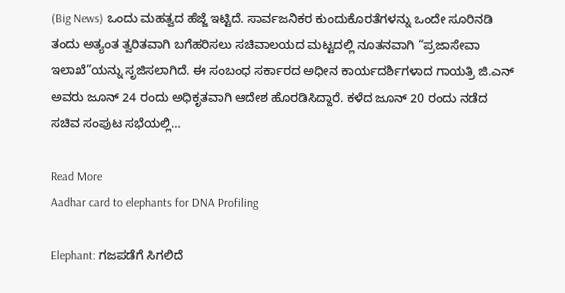(Big News) ಒಂದು ಮಹತ್ವದ ಹೆಜ್ಜೆ ಇಟ್ಟಿದೆ. ಸಾರ್ವಜನಿಕರ ಕುಂದುಕೊರತೆಗಳನ್ನು ಒಂದೇ ಸೂರಿನಡಿ ತಂದು ಅತ್ಯಂತ ತ್ವರಿತವಾಗಿ ಬಗೆಹರಿಸಲು ಸಚಿವಾಲಯದ ಮಟ್ಟದಲ್ಲಿ ನೂತನವಾಗಿ “ಪ್ರಜಾಸೇವಾ ಇಲಾಖೆ”ಯನ್ನು ಸೃಜಿಸಲಾಗಿದೆ. ಈ ಸಂಬಂಧ ಸರ್ಕಾರದ ಅಧೀನ ಕಾರ್ಯದರ್ಶಿಗಳಾದ ಗಾಯತ್ರಿ ಜಿ.ಎನ್ ಅವರು ಜೂನ್ 24 ರಂದು ಅಧಿಕೃತವಾಗಿ ಆದೇಶ ಹೊರಡಿಸಿದ್ದಾರೆ. ಕಳೆದ ಜೂನ್ 20 ರಂದು ನಡೆದ ಸಚಿವ ಸಂಪುಟ ಸಭೆಯಲ್ಲಿ…

Read More
Aadhar card to elephants for DNA Profiling

Elephant: ಗಜಪಡೆಗೆ ಸಿಗಲಿದೆ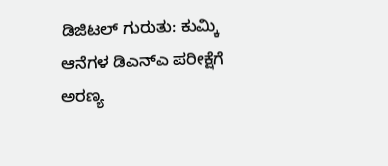ಡಿಜಿಟಲ್ ಗುರುತು: ಕುಮ್ಕಿ ಆನೆಗಳ ಡಿಎನ್‌ಎ ಪರೀಕ್ಷೆಗೆ ಅರಣ್ಯ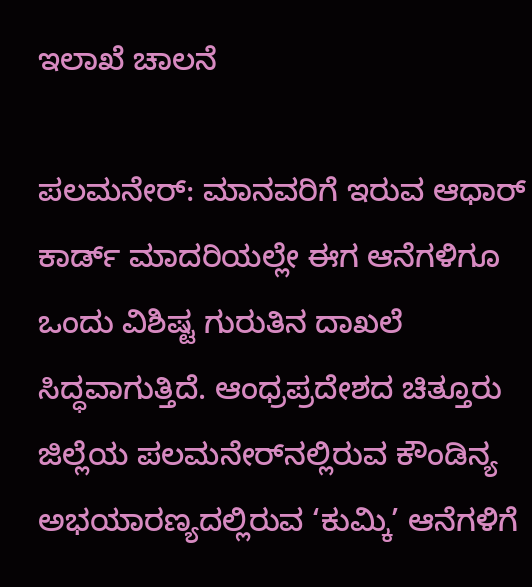ಇಲಾಖೆ ಚಾಲನೆ

ಪಲಮನೇರ್: ಮಾನವರಿಗೆ ಇರುವ ಆಧಾರ್ ಕಾರ್ಡ್ ಮಾದರಿಯಲ್ಲೇ ಈಗ ಆನೆಗಳಿಗೂ ಒಂದು ವಿಶಿಷ್ಟ ಗುರುತಿನ ದಾಖಲೆ ಸಿದ್ಧವಾಗುತ್ತಿದೆ. ಆಂಧ್ರಪ್ರದೇಶದ ಚಿತ್ತೂರು ಜಿಲ್ಲೆಯ ಪಲಮನೇರ್‌ನಲ್ಲಿರುವ ಕೌಂಡಿನ್ಯ ಅಭಯಾರಣ್ಯದಲ್ಲಿರುವ ‘ಕುಮ್ಕಿ’ ಆನೆಗಳಿಗೆ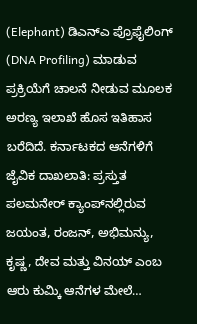(Elephant) ಡಿಎನ್‌ಎ ಪ್ರೊಫೈಲಿಂಗ್ (DNA Profiling) ಮಾಡುವ ಪ್ರಕ್ರಿಯೆಗೆ ಚಾಲನೆ ನೀಡುವ ಮೂಲಕ ಅರಣ್ಯ ಇಲಾಖೆ ಹೊಸ ಇತಿಹಾಸ ಬರೆದಿದೆ. ಕರ್ನಾಟಕದ ಆನೆಗಳಿಗೆ ಜೈವಿಕ ದಾಖಲಾತಿ: ಪ್ರಸ್ತುತ ಪಲಮನೇರ್ ಕ್ಯಾಂಪ್‌ನಲ್ಲಿರುವ ಜಯಂತ, ರಂಜನ್, ಅಭಿಮನ್ಯು, ಕೃಷ್ಣ, ದೇವ ಮತ್ತು ವಿನಯ್ ಎಂಬ ಆರು ಕುಮ್ಕಿ ಆನೆಗಳ ಮೇಲೆ…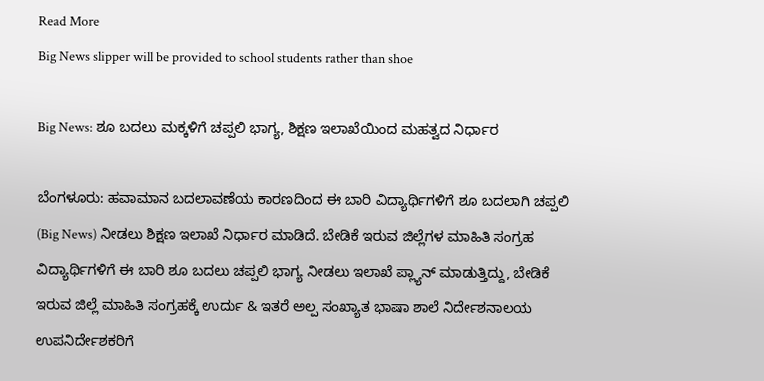Read More
Big News slipper will be provided to school students rather than shoe

Big News: ಶೂ ಬದಲು ಮಕ್ಕಳಿಗೆ ಚಪ್ಪಲಿ ಭಾಗ್ಯ, ಶಿಕ್ಷಣ ಇಲಾಖೆಯಿಂದ ಮಹತ್ವದ ನಿರ್ಧಾರ

ಬೆಂಗಳೂರು: ಹವಾಮಾನ ಬದಲಾವಣೆಯ ಕಾರಣದಿಂದ ಈ ಬಾರಿ ವಿದ್ಯಾರ್ಥಿಗಳಿಗೆ ಶೂ ಬದಲಾಗಿ ಚಪ್ಪಲಿ (Big News) ನೀಡಲು ಶಿಕ್ಷಣ ಇಲಾಖೆ ನಿರ್ಧಾರ ಮಾಡಿದೆ. ಬೇಡಿಕೆ ಇರುವ ಜಿಲ್ಲೆಗಳ ಮಾಹಿತಿ ಸಂಗ್ರಹ ವಿದ್ಯಾರ್ಥಿಗಳಿಗೆ ಈ ಬಾರಿ ಶೂ ಬದಲು ಚಪ್ಪಲಿ ಭಾಗ್ಯ ನೀಡಲು ಇಲಾಖೆ ಪ್ಲ್ಯಾನ್‌ ಮಾಡುತ್ತಿದ್ದು, ಬೇಡಿಕೆ ಇರುವ ಜಿಲ್ಲೆ ಮಾಹಿತಿ ಸಂಗ್ರಹಕ್ಕೆ ಉರ್ದು & ಇತರೆ ಅಲ್ಪ ಸಂಖ್ಯಾತ ಭಾಷಾ ಶಾಲೆ ನಿರ್ದೇಶನಾಲಯ ಉಪನಿರ್ದೇಶಕರಿಗೆ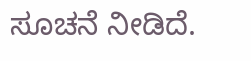ಸೂಚನೆ ನೀಡಿದೆ.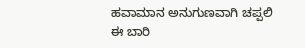ಹವಾಮಾನ ಅನುಗುಣವಾಗಿ ಚಪ್ಪಲಿ ಈ ಬಾರಿ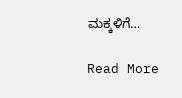ಮಕ್ಕಳಿಗೆ…

Read More